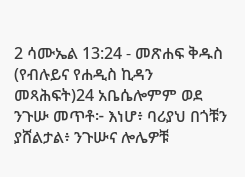2 ሳሙኤል 13:24 - መጽሐፍ ቅዱስ (የብሉይና የሐዲስ ኪዳን መጻሕፍት)24 አቤሴሎምም ወደ ንጉሡ መጥቶ፦ እነሆ፥ ባሪያህ በጎቹን ያሸልታል፥ ንጉሡና ሎሌዎቹ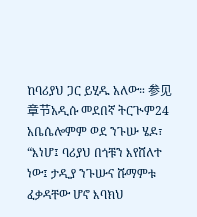ከባሪያህ ጋር ይሂዱ አለው። 参见章节አዲሱ መደበኛ ትርጒም24 አቤሴሎምም ወደ ንጉሡ ሄዶ፣ “እነሆ፤ ባሪያህ በጎቹን እየሸለተ ነው፤ ታዲያ ንጉሡና ሹማምቱ ፈቃዳቸው ሆኖ እባክህ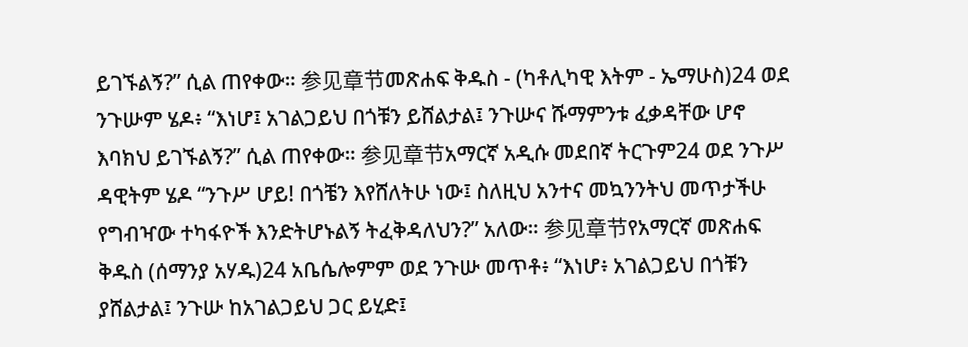ይገኙልኝ?” ሲል ጠየቀው። 参见章节መጽሐፍ ቅዱስ - (ካቶሊካዊ እትም - ኤማሁስ)24 ወደ ንጉሡም ሄዶ፥ “እነሆ፤ አገልጋይህ በጎቹን ይሸልታል፤ ንጉሡና ሹማምንቱ ፈቃዳቸው ሆኖ እባክህ ይገኙልኝ?” ሲል ጠየቀው። 参见章节አማርኛ አዲሱ መደበኛ ትርጉም24 ወደ ንጉሥ ዳዊትም ሄዶ “ንጉሥ ሆይ! በጎቼን እየሸለትሁ ነው፤ ስለዚህ አንተና መኳንንትህ መጥታችሁ የግብዣው ተካፋዮች እንድትሆኑልኝ ትፈቅዳለህን?” አለው። 参见章节የአማርኛ መጽሐፍ ቅዱስ (ሰማንያ አሃዱ)24 አቤሴሎምም ወደ ንጉሡ መጥቶ፥ “እነሆ፥ አገልጋይህ በጎቹን ያሸልታል፤ ንጉሡ ከአገልጋይህ ጋር ይሂድ፤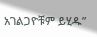አገልጋዮቹም ይሂዱ”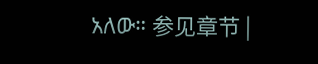አለው። 参见章节 |